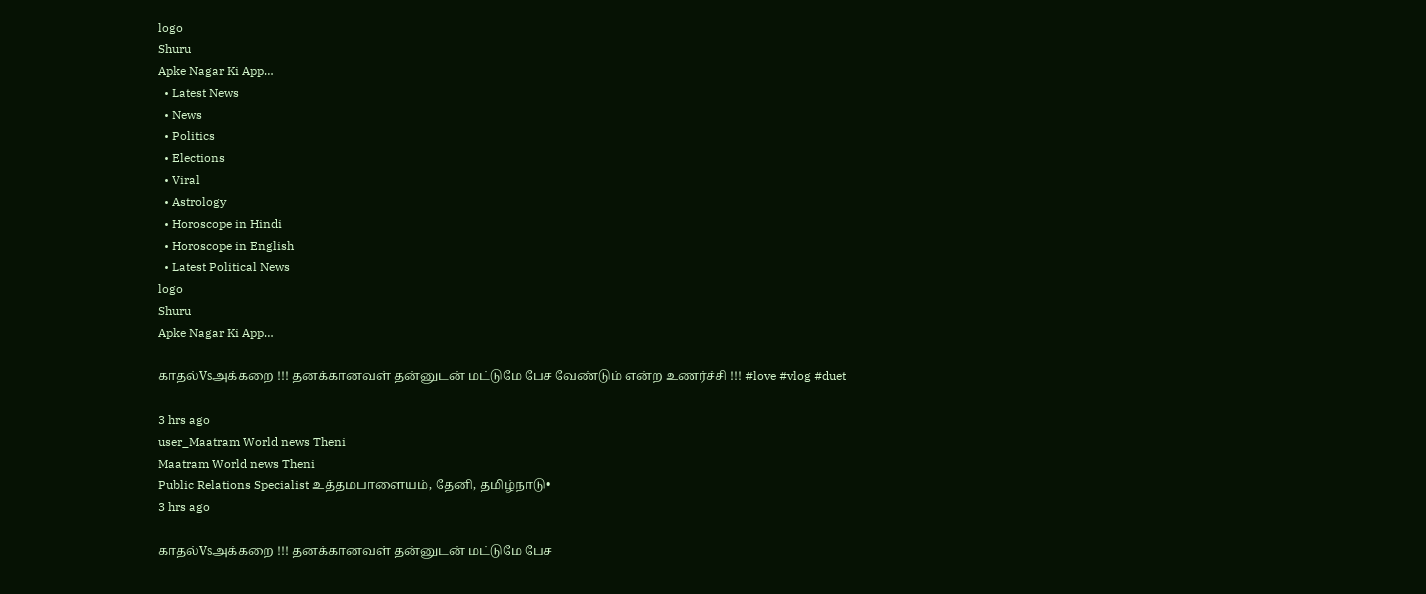logo
Shuru
Apke Nagar Ki App…
  • Latest News
  • News
  • Politics
  • Elections
  • Viral
  • Astrology
  • Horoscope in Hindi
  • Horoscope in English
  • Latest Political News
logo
Shuru
Apke Nagar Ki App…

காதல்Vsஅக்கறை !!! தனக்கானவள் தன்னுடன் மட்டுமே பேச வேண்டும் என்ற உணர்ச்சி !!! #love #vlog #duet

3 hrs ago
user_Maatram World news Theni
Maatram World news Theni
Public Relations Specialist உத்தமபாளையம், தேனி, தமிழ்நாடு•
3 hrs ago

காதல்Vsஅக்கறை !!! தனக்கானவள் தன்னுடன் மட்டுமே பேச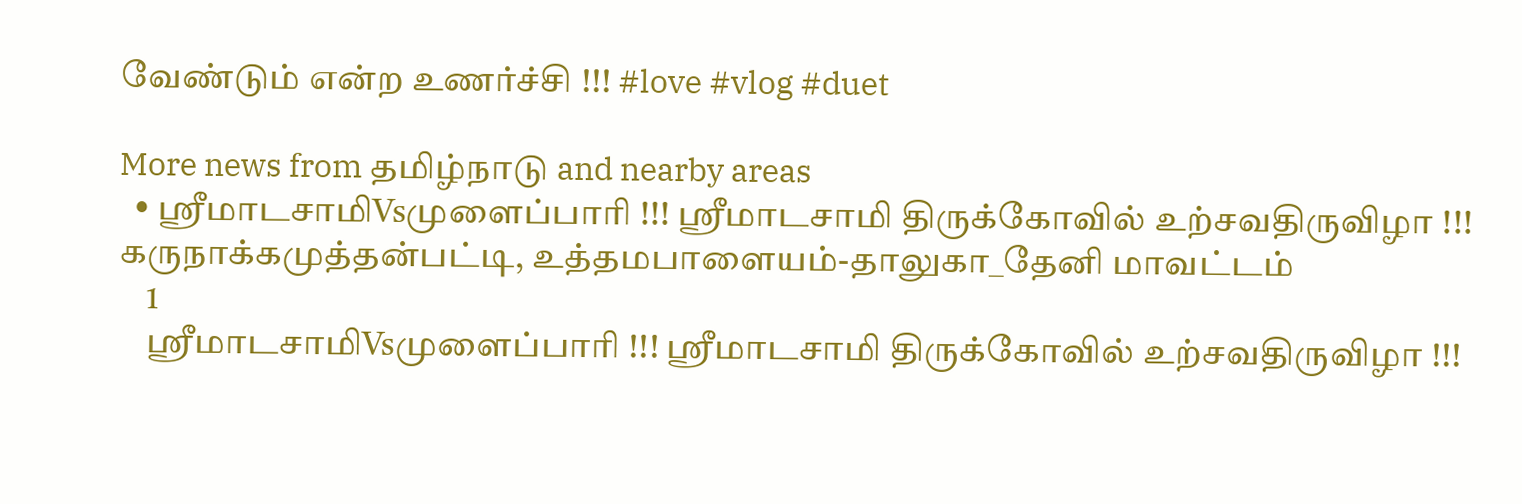வேண்டும் என்ற உணர்ச்சி !!! #love #vlog #duet

More news from தமிழ்நாடு and nearby areas
  • ஸ்ரீமாடசாமிVsமுளைப்பாரி !!! ஸ்ரீமாடசாமி திருக்கோவில் உற்சவதிருவிழா !!! கருநாக்கமுத்தன்பட்டி, உத்தமபாளையம்-தாலுகா_தேனி மாவட்டம்
    1
    ஸ்ரீமாடசாமிVsமுளைப்பாரி !!! ஸ்ரீமாடசாமி திருக்கோவில் உற்சவதிருவிழா !!!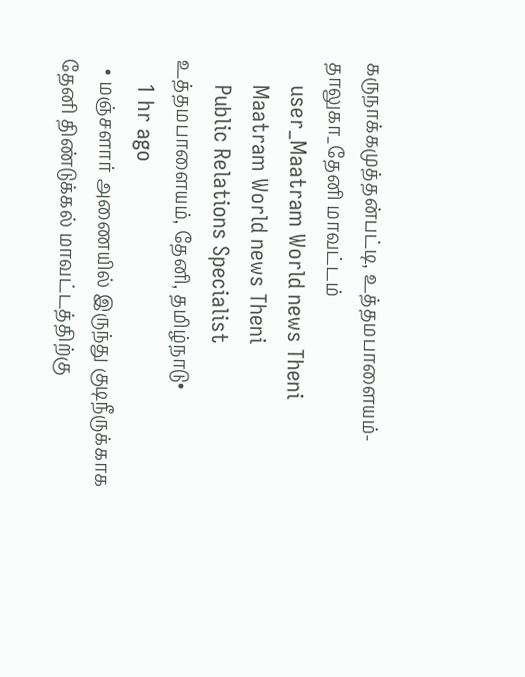கருநாக்கமுத்தன்பட்டி, உத்தமபாளையம்-தாலுகா_தேனி மாவட்டம்
    user_Maatram World news Theni
    Maatram World news Theni
    Public Relations Specialist உத்தமபாளையம், தேனி, தமிழ்நாடு•
    1 hr ago
  • மஞ்சளார் அணையில் இருந்து குடிநீருக்காக தேனி திண்டுக்கல் மாவட்டத்திற்கு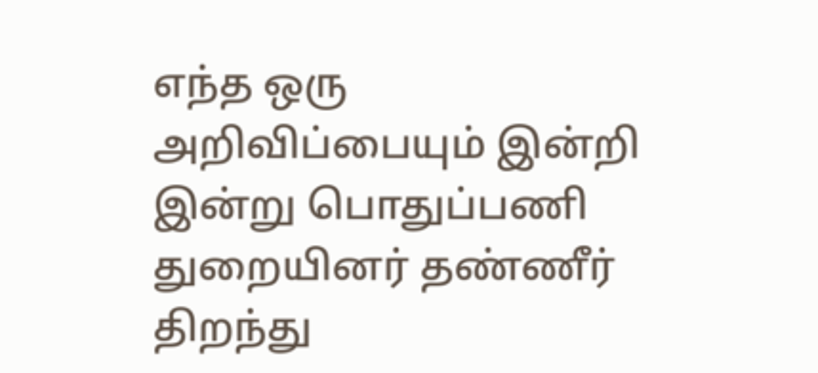எந்த ஒரு அறிவிப்பையும் இன்றி இன்று பொதுப்பணி துறையினர் தண்ணீர் திறந்து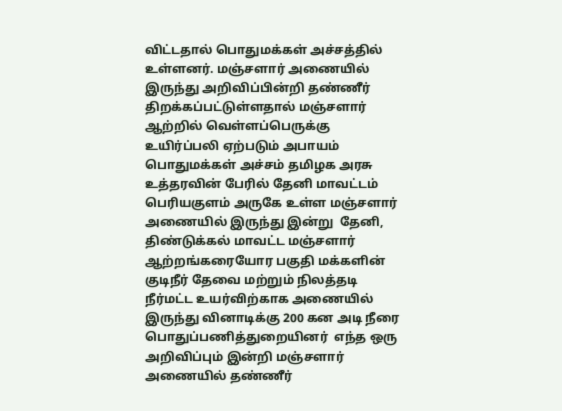விட்டதால் பொதுமக்கள் அச்சத்தில் உள்ளனர். மஞ்சளார் அணையில் இருந்து அறிவிப்பின்றி தண்ணீர் திறக்கப்பட்டுள்ளதால் மஞ்சளார் ஆற்றில் வெள்ளப்பெருக்கு உயிர்ப்பலி ஏற்படும் அபாயம் பொதுமக்கள் அச்சம் தமிழக அரசு உத்தரவின் பேரில் தேனி மாவட்டம் பெரியகுளம் அருகே உள்ள மஞ்சளார் அணையில் இருந்து இன்று  தேனி, திண்டுக்கல் மாவட்ட மஞ்சளார் ஆற்றங்கரையோர பகுதி மக்களின் குடிநீர் தேவை மற்றும் நிலத்தடி நீர்மட்ட உயர்விற்காக அணையில் இருந்து வினாடிக்கு 200 கன அடி நீரை பொதுப்பணித்துறையினர்  எந்த ஒரு அறிவிப்பும் இன்றி மஞ்சளார் அணையில் தண்ணீர்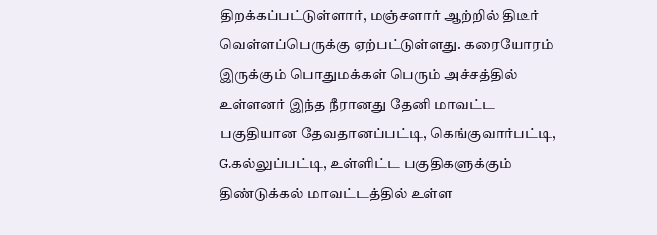திறக்கப்பட்டுள்ளார், மஞ்சளார் ஆற்றில் திடீர் வெள்ளப்பெருக்கு ஏற்பட்டுள்ளது. கரையோரம் இருக்கும் பொதுமக்கள் பெரும் அச்சத்தில் உள்ளனர் இந்த நீரானது தேனி மாவட்ட பகுதியான தேவதானப்பட்டி, கெங்குவார்பட்டி,  G.கல்லுப்பட்டி, உள்ளிட்ட பகுதிகளுக்கும் திண்டுக்கல் மாவட்டத்தில் உள்ள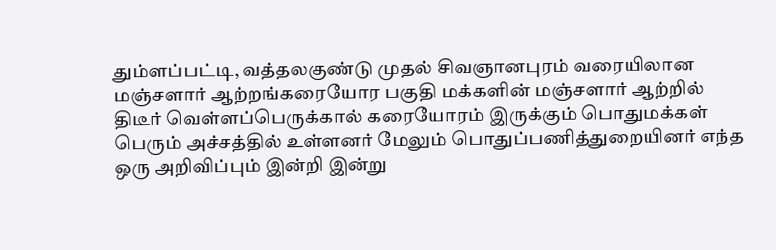தும்ளப்பட்டி, வத்தலகுண்டு முதல் சிவஞானபுரம் வரையிலான மஞ்சளார் ஆற்றங்கரையோர பகுதி மக்களின் மஞ்சளார் ஆற்றில் திடீர் வெள்ளப்பெருக்கால் கரையோரம் இருக்கும் பொதுமக்கள் பெரும் அச்சத்தில் உள்ளனர் மேலும் பொதுப்பணித்துறையினர் எந்த ஒரு அறிவிப்பும் இன்றி இன்று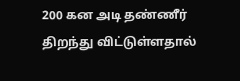200 கன அடி தண்ணீர் திறந்து விட்டுள்ளதால்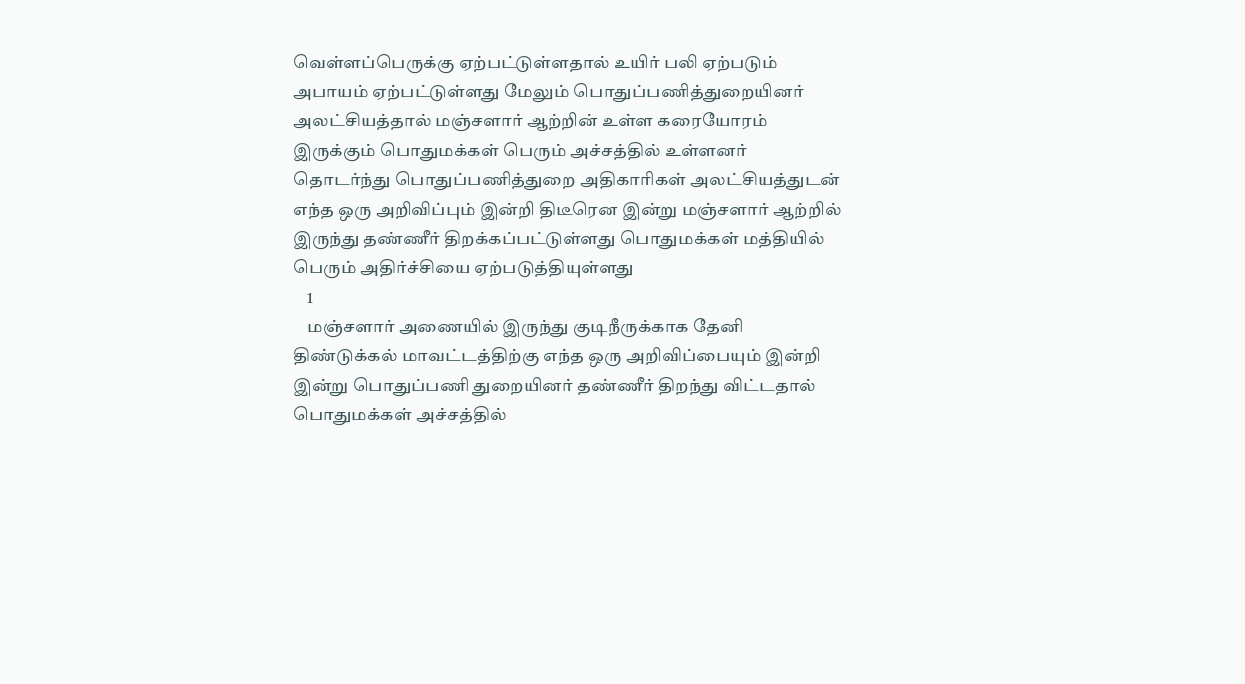வெள்ளப்பெருக்கு ஏற்பட்டுள்ளதால் உயிர் பலி ஏற்படும் அபாயம் ஏற்பட்டுள்ளது மேலும் பொதுப்பணித்துறையினர் அலட்சியத்தால் மஞ்சளார் ஆற்றின் உள்ள கரையோரம் இருக்கும் பொதுமக்கள் பெரும் அச்சத்தில் உள்ளனர் தொடர்ந்து பொதுப்பணித்துறை அதிகாரிகள் அலட்சியத்துடன் எந்த ஒரு அறிவிப்பும் இன்றி திடீரென இன்று மஞ்சளார் ஆற்றில் இருந்து தண்ணீர் திறக்கப்பட்டுள்ளது பொதுமக்கள் மத்தியில் பெரும் அதிர்ச்சியை ஏற்படுத்தியுள்ளது
    1
    மஞ்சளார் அணையில் இருந்து குடிநீருக்காக தேனி திண்டுக்கல் மாவட்டத்திற்கு எந்த ஒரு அறிவிப்பையும் இன்றி இன்று பொதுப்பணி துறையினர் தண்ணீர் திறந்து விட்டதால் பொதுமக்கள் அச்சத்தில்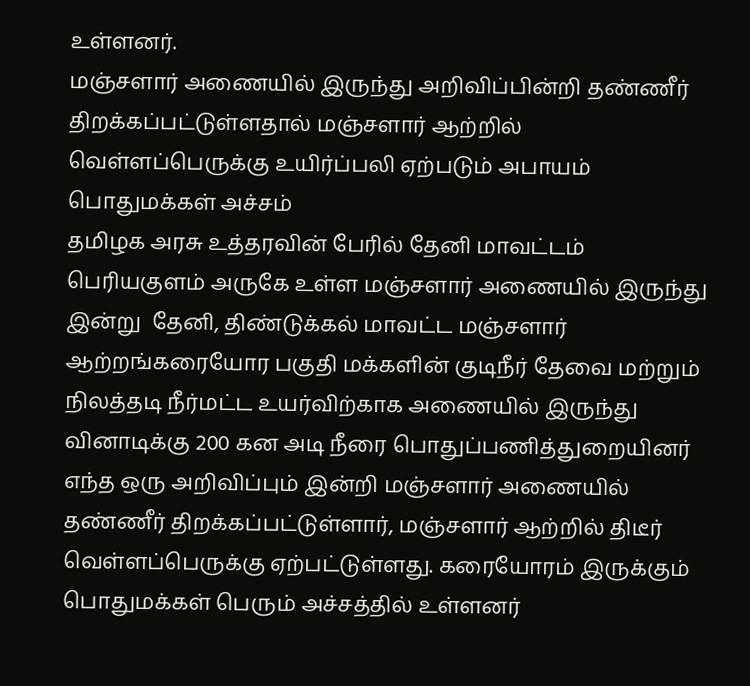உள்ளனர்.
மஞ்சளார் அணையில் இருந்து அறிவிப்பின்றி தண்ணீர் திறக்கப்பட்டுள்ளதால் மஞ்சளார் ஆற்றில் வெள்ளப்பெருக்கு உயிர்ப்பலி ஏற்படும் அபாயம் பொதுமக்கள் அச்சம்
தமிழக அரசு உத்தரவின் பேரில் தேனி மாவட்டம் பெரியகுளம் அருகே உள்ள மஞ்சளார் அணையில் இருந்து இன்று  தேனி, திண்டுக்கல் மாவட்ட மஞ்சளார் ஆற்றங்கரையோர பகுதி மக்களின் குடிநீர் தேவை மற்றும் நிலத்தடி நீர்மட்ட உயர்விற்காக அணையில் இருந்து வினாடிக்கு 200 கன அடி நீரை பொதுப்பணித்துறையினர்  எந்த ஒரு அறிவிப்பும் இன்றி மஞ்சளார் அணையில் தண்ணீர் திறக்கப்பட்டுள்ளார், மஞ்சளார் ஆற்றில் திடீர் வெள்ளப்பெருக்கு ஏற்பட்டுள்ளது. கரையோரம் இருக்கும் பொதுமக்கள் பெரும் அச்சத்தில் உள்ளனர்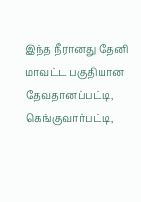இந்த நீரானது தேனி மாவட்ட பகுதியான தேவதானப்பட்டி, கெங்குவார்பட்டி,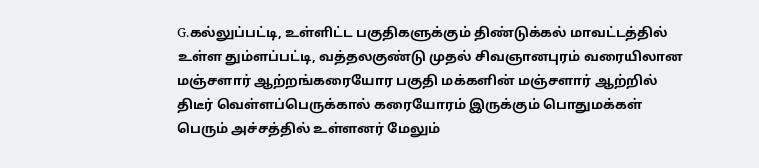G.கல்லுப்பட்டி, உள்ளிட்ட பகுதிகளுக்கும் திண்டுக்கல் மாவட்டத்தில் உள்ள தும்ளப்பட்டி, வத்தலகுண்டு முதல் சிவஞானபுரம் வரையிலான மஞ்சளார் ஆற்றங்கரையோர பகுதி மக்களின் மஞ்சளார் ஆற்றில் திடீர் வெள்ளப்பெருக்கால் கரையோரம் இருக்கும் பொதுமக்கள் பெரும் அச்சத்தில் உள்ளனர் மேலும்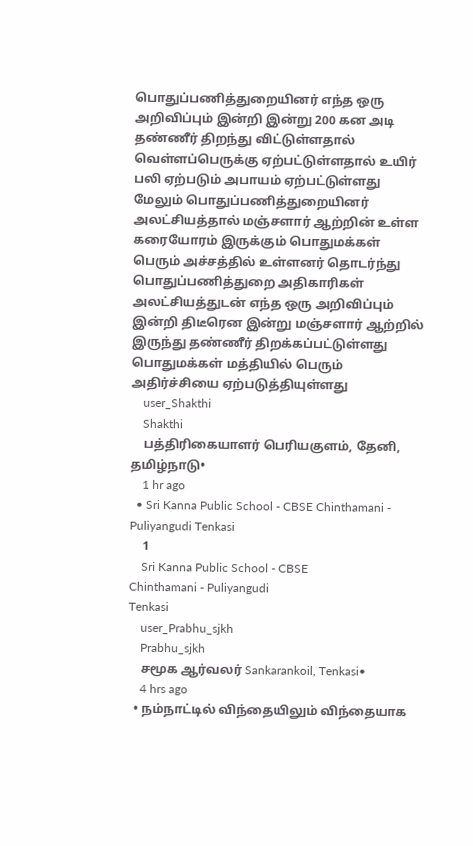பொதுப்பணித்துறையினர் எந்த ஒரு அறிவிப்பும் இன்றி இன்று 200 கன அடி தண்ணீர் திறந்து விட்டுள்ளதால் வெள்ளப்பெருக்கு ஏற்பட்டுள்ளதால் உயிர் பலி ஏற்படும் அபாயம் ஏற்பட்டுள்ளது
மேலும் பொதுப்பணித்துறையினர் அலட்சியத்தால் மஞ்சளார் ஆற்றின் உள்ள கரையோரம் இருக்கும் பொதுமக்கள் பெரும் அச்சத்தில் உள்ளனர் தொடர்ந்து பொதுப்பணித்துறை அதிகாரிகள் அலட்சியத்துடன் எந்த ஒரு அறிவிப்பும் இன்றி திடீரென இன்று மஞ்சளார் ஆற்றில் இருந்து தண்ணீர் திறக்கப்பட்டுள்ளது பொதுமக்கள் மத்தியில் பெரும் அதிர்ச்சியை ஏற்படுத்தியுள்ளது
    user_Shakthi
    Shakthi
    பத்திரிகையாளர் பெரியகுளம், தேனி, தமிழ்நாடு•
    1 hr ago
  • Sri Kanna Public School - CBSE Chinthamani - Puliyangudi Tenkasi
    1
    Sri Kanna Public School - CBSE
Chinthamani - Puliyangudi
Tenkasi
    user_Prabhu_sjkh
    Prabhu_sjkh
    சமூக ஆர்வலர் Sankarankoil, Tenkasi•
    4 hrs ago
  • நம்நாட்டில் விந்தையிலும் விந்தையாக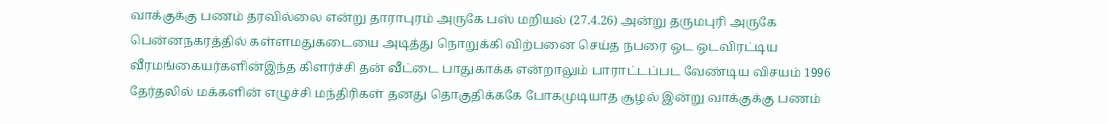வாக்குக்கு பணம் தரவில்லை என்று தாராபுரம் அருகே பஸ் மறியல் (27.4.26) அன்று தருமபுரி அருகே பென்னநகரத்தில் கள்ளமதுகடையை அடித்து நொறுக்கி விற்பனை செய்த நபரை ஒட ஒடவிரட்டிய வீரமங்கையர்களின்இந்த கிளர்ச்சி தன் வீட்டை பாதுகாக்க என்றாலும் பாராட்டப்பட வேண்டிய விசயம் 1996 தேர்தலில் மக்களின் எழுச்சி மந்திரிகள் தனது தொகுதிக்ககே போகமுடியாத சூழல் இன்று வாக்குக்கு பணம்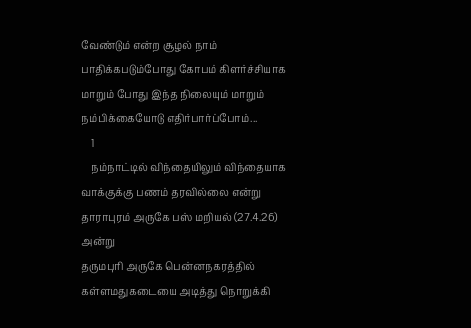வேண்டும் என்ற சூழல் நாம் பாதிக்கபடும்போது கோபம் கிளர்ச்சியாக மாறும் போது இந்த நிலையும் மாறும் நம்பிக்கையோடு எதிர்பார்ப்போம்...
    1
    நம்நாட்டில் விந்தையிலும் விந்தையாக வாக்குக்கு பணம் தரவில்லை என்று தாராபுரம் அருகே பஸ் மறியல் (27.4.26) அன்று
தருமபுரி அருகே பென்னநகரத்தில் கள்ளமதுகடையை அடித்து நொறுக்கி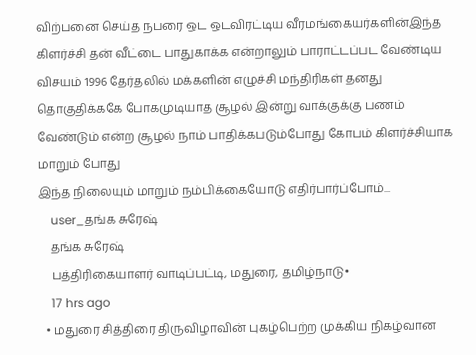விற்பனை செய்த நபரை ஒட ஒடவிரட்டிய வீரமங்கையர்களின்இந்த கிளர்ச்சி தன் வீட்டை பாதுகாக்க என்றாலும் பாராட்டப்பட வேண்டிய விசயம் 1996 தேர்தலில் மக்களின் எழுச்சி மந்திரிகள் தனது தொகுதிக்ககே போகமுடியாத சூழல் இன்று வாக்குக்கு பணம் வேண்டும் என்ற சூழல் நாம் பாதிக்கபடும்போது கோபம் கிளர்ச்சியாக மாறும் போது
இந்த நிலையும் மாறும் நம்பிக்கையோடு எதிர்பார்ப்போம்...
    user_தங்க சுரேஷ்
    தங்க சுரேஷ்
    பத்திரிகையாளர் வாடிப்பட்டி, மதுரை, தமிழ்நாடு•
    17 hrs ago
  • மதுரை சித்திரை திருவிழாவின் புகழ்பெற்ற முக்கிய நிகழ்வான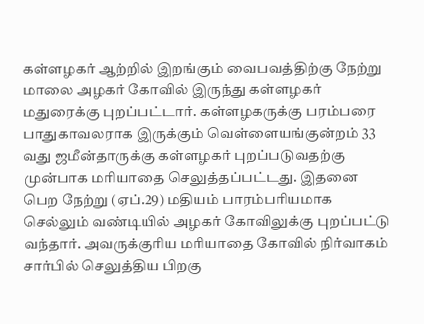கள்ளழகர் ஆற்றில் இறங்கும் வைபவத்திற்கு நேற்று மாலை அழகர் கோவில் இருந்து கள்ளழகர் மதுரைக்கு புறப்பட்டார். கள்ளழகருக்கு பரம்பரை பாதுகாவலராக இருக்கும் வெள்ளையங்குன்றம் 33 வது ஜமீன்தாருக்கு கள்ளழகர் புறப்படுவதற்கு முன்பாக மரியாதை செலுத்தப்பட்டது. இதனை பெற நேற்று (ஏப்.29) மதியம் பாரம்பரியமாக செல்லும் வண்டியில் அழகர் கோவிலுக்கு புறப்பட்டு வந்தார். அவருக்குரிய மரியாதை கோவில் நிர்வாகம் சார்பில் செலுத்திய பிறகு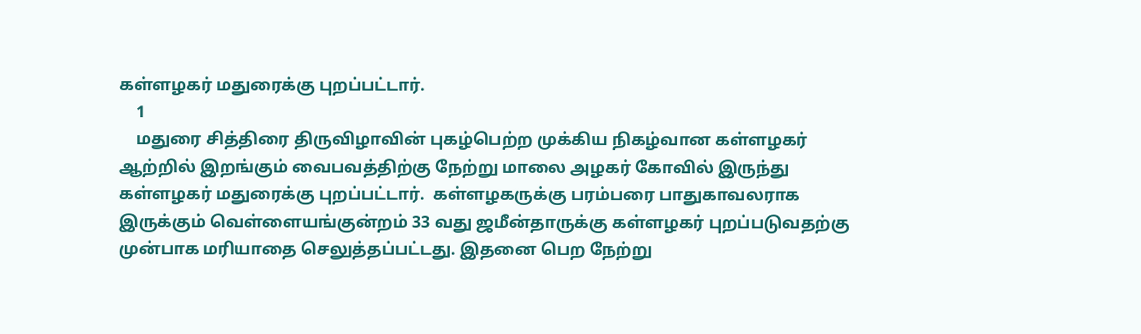கள்ளழகர் மதுரைக்கு புறப்பட்டார்.
    1
    மதுரை சித்திரை திருவிழாவின் புகழ்பெற்ற முக்கிய நிகழ்வான கள்ளழகர் ஆற்றில் இறங்கும் வைபவத்திற்கு நேற்று மாலை அழகர் கோவில் இருந்து கள்ளழகர் மதுரைக்கு புறப்பட்டார்.  கள்ளழகருக்கு பரம்பரை பாதுகாவலராக இருக்கும் வெள்ளையங்குன்றம் 33 வது ஜமீன்தாருக்கு கள்ளழகர் புறப்படுவதற்கு முன்பாக மரியாதை செலுத்தப்பட்டது. இதனை பெற நேற்று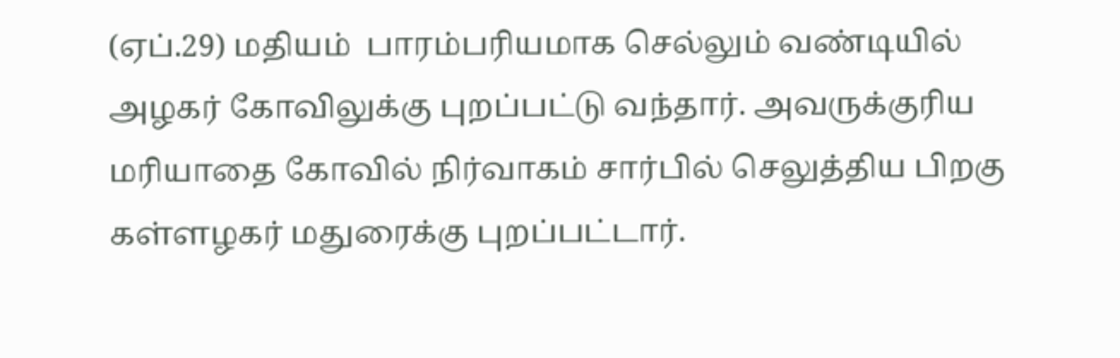(ஏப்.29) மதியம்  பாரம்பரியமாக செல்லும் வண்டியில் அழகர் கோவிலுக்கு புறப்பட்டு வந்தார். அவருக்குரிய மரியாதை கோவில் நிர்வாகம் சார்பில் செலுத்திய பிறகு கள்ளழகர் மதுரைக்கு புறப்பட்டார்.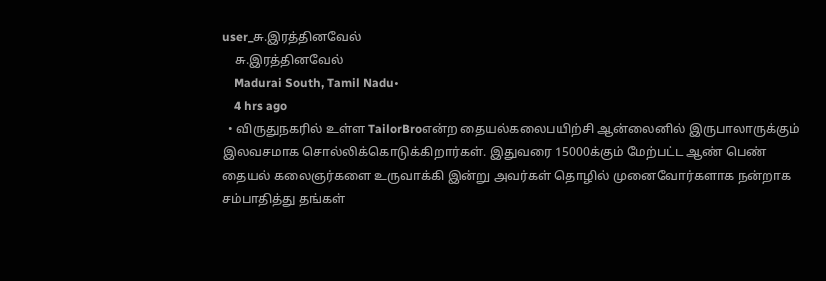user_சு.இரத்தினவேல்
    சு.இரத்தினவேல்
    Madurai South, Tamil Nadu•
    4 hrs ago
  • விருதுநகரில் உள்ள TailorBroஎன்ற தையல்கலைபயிற்சி ஆன்லைனில் இருபாலாருக்கும் இலவசமாக சொல்லிக்கொடுக்கிறார்கள். இதுவரை 15000க்கும் மேற்பட்ட ஆண் பெண் தையல் கலைஞர்களை உருவாக்கி இன்று அவர்கள் தொழில் முனைவோர்களாக நன்றாக சம்பாதித்து தங்கள்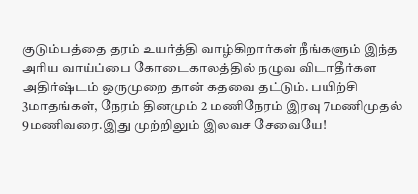குடும்பத்தை தரம் உயர்த்தி வாழ்கிறார்கள் நீங்களும் இந்த அரிய வாய்ப்பை கோடைகாலத்தில் நழுவ விடாதீர்கள அதிர்ஷ்டம் ஒருமுறை தான் கதவை தட்டும். பயிற்சி 3மாதங்கள், நேரம் தினமும் 2 மணிநேரம் இரவு 7மணிமுதல் 9மணிவரை.இது முற்றிலும் இலவச சேவையே!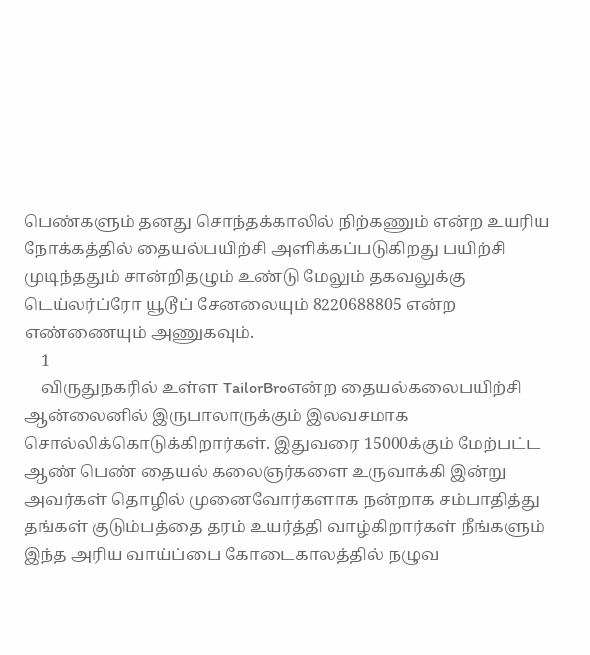பெண்களும் தனது சொந்தக்காலில் நிற்கணும் என்ற உயரிய நோக்கத்தில் தையல்பயிற்சி அளிக்கப்படுகிறது பயிற்சி முடிந்ததும் சான்றிதழும் உண்டு மேலும் தகவலுக்கு டெய்லர்ப்ரோ யூடூப் சேனலையும் 8220688805 என்ற எண்ணையும் அணுகவும்.
    1
    விருதுநகரில் உள்ள TailorBroஎன்ற தையல்கலைபயிற்சி ஆன்லைனில் இருபாலாருக்கும் இலவசமாக சொல்லிக்கொடுக்கிறார்கள். இதுவரை 15000க்கும் மேற்பட்ட ஆண் பெண் தையல் கலைஞர்களை உருவாக்கி இன்று அவர்கள் தொழில் முனைவோர்களாக நன்றாக சம்பாதித்து தங்கள் குடும்பத்தை தரம் உயர்த்தி வாழ்கிறார்கள் நீங்களும் இந்த அரிய வாய்ப்பை கோடைகாலத்தில் நழுவ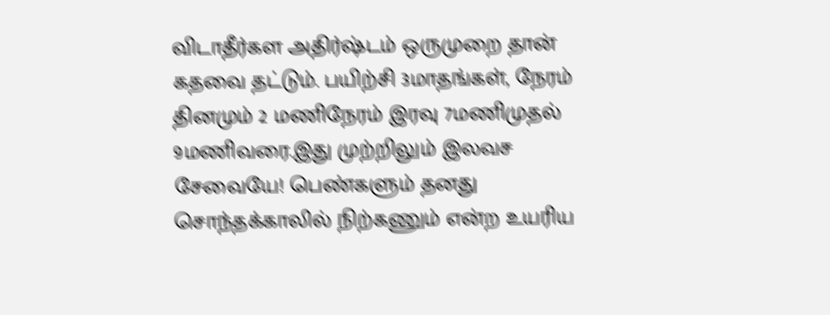விடாதீர்கள அதிர்ஷ்டம் ஒருமுறை தான் கதவை தட்டும். பயிற்சி 3மாதங்கள், நேரம் தினமும் 2 மணிநேரம் இரவு 7மணிமுதல் 9மணிவரை.இது முற்றிலும் இலவச சேவையே! பெண்களும் தனது சொந்தக்காலில் நிற்கணும் என்ற உயரிய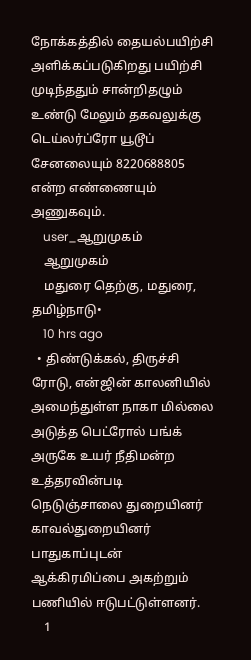நோக்கத்தில் தையல்பயிற்சி அளிக்கப்படுகிறது பயிற்சி முடிந்ததும் சான்றிதழும் உண்டு மேலும் தகவலுக்கு டெய்லர்ப்ரோ யூடூப் சேனலையும் 8220688805 என்ற எண்ணையும் அணுகவும்.
    user_ஆறுமுகம்
    ஆறுமுகம்
    மதுரை தெற்கு, மதுரை, தமிழ்நாடு•
    10 hrs ago
  • திண்டுக்கல், திருச்சி ரோடு, என்ஜின் காலனியில் அமைந்துள்ள நாகா மில்லை அடுத்த பெட்ரோல் பங்க் அருகே உயர் நீதிமன்ற உத்தரவின்படி நெடுஞ்சாலை துறையினர் காவல்துறையினர் பாதுகாப்புடன் ஆக்கிரமிப்பை அகற்றும் பணியில் ஈடுபட்டுள்ளனர்.
    1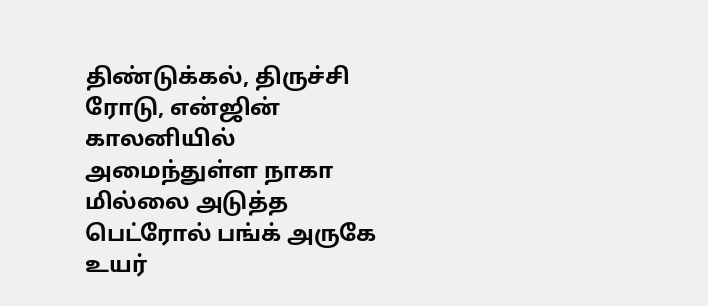திண்டுக்கல், திருச்சி ரோடு, என்ஜின் காலனியில் அமைந்துள்ள நாகா மில்லை அடுத்த பெட்ரோல் பங்க் அருகே
உயர்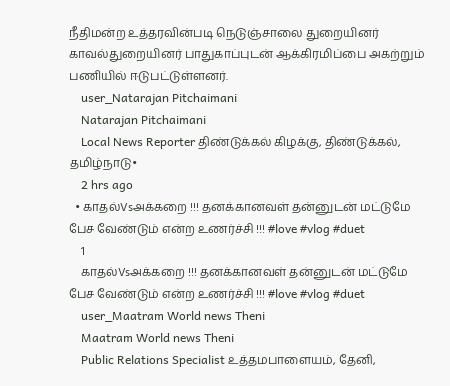நீதிமன்ற உத்தரவின்படி நெடுஞ்சாலை துறையினர் காவல்துறையினர் பாதுகாப்புடன் ஆக்கிரமிப்பை அகற்றும் பணியில் ஈடுபட்டுள்ளனர்.
    user_Natarajan Pitchaimani
    Natarajan Pitchaimani
    Local News Reporter திண்டுக்கல் கிழக்கு, திண்டுக்கல், தமிழ்நாடு•
    2 hrs ago
  • காதல்Vsஅக்கறை !!! தனக்கானவள் தன்னுடன் மட்டுமே பேச வேண்டும் என்ற உணர்ச்சி !!! #love #vlog #duet
    1
    காதல்Vsஅக்கறை !!! தனக்கானவள் தன்னுடன் மட்டுமே பேச வேண்டும் என்ற உணர்ச்சி !!! #love #vlog #duet
    user_Maatram World news Theni
    Maatram World news Theni
    Public Relations Specialist உத்தமபாளையம், தேனி,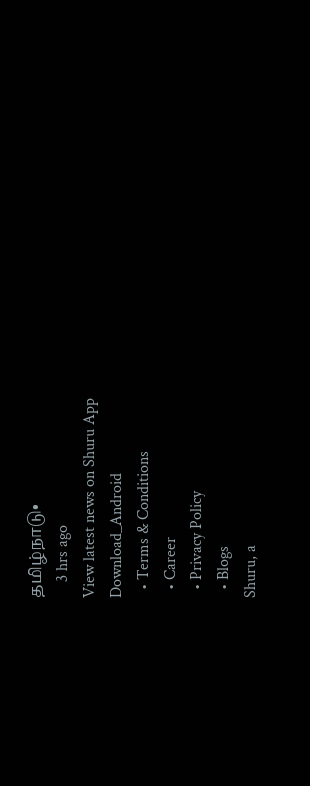தமிழ்நாடு•
    3 hrs ago
View latest news on Shuru App
Download_Android
  • Terms & Conditions
  • Career
  • Privacy Policy
  • Blogs
Shuru, a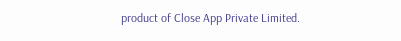product of Close App Private Limited.